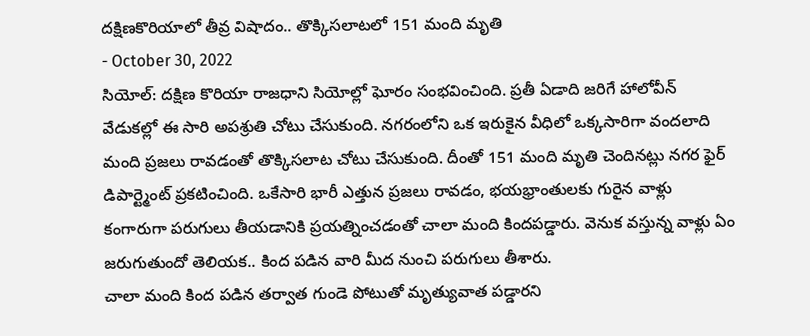దక్షిణకొరియాలో తీవ్ర విషాదం.. తొక్కిసలాటలో 151 మంది మృతి
- October 30, 2022
సియోల్: దక్షిణ కొరియా రాజధాని సియోల్లో ఘోరం సంభవించింది. ప్రతీ ఏడాది జరిగే హాలోవీన్ వేడుకల్లో ఈ సారి అపశ్రుతి చోటు చేసుకుంది. నగరంలోని ఒక ఇరుకైన వీధిలో ఒక్కసారిగా వందలాది మంది ప్రజలు రావడంతో తొక్కిసలాట చోటు చేసుకుంది. దీంతో 151 మంది మృతి చెందినట్లు నగర ఫైర్ డిపార్ట్మెంట్ ప్రకటించింది. ఒకేసారి భారీ ఎత్తున ప్రజలు రావడం, భయభ్రాంతులకు గురైన వాళ్లు కంగారుగా పరుగులు తీయడానికి ప్రయత్నించడంతో చాలా మంది కిందపడ్డారు. వెనుక వస్తున్న వాళ్లు ఏం జరుగుతుందో తెలియక.. కింద పడిన వారి మీద నుంచి పరుగులు తీశారు.
చాలా మంది కింద పడిన తర్వాత గుండె పోటుతో మృత్యువాత పడ్డారని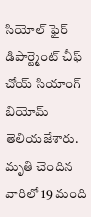సియోల్ ఫైర్ డిపార్ట్మెంట్ చీఫ్ చోయ్ సియాంగ్ బియోమ్ తెలియజేశారు. మృతి చెందిన వారిలో 19 మంది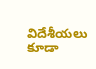విదేశీయలు కూడా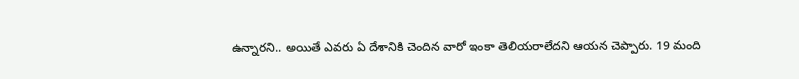ఉన్నారని.. అయితే ఎవరు ఏ దేశానికి చెందిన వారో ఇంకా తెలియరాలేదని ఆయన చెప్పారు. 19 మంది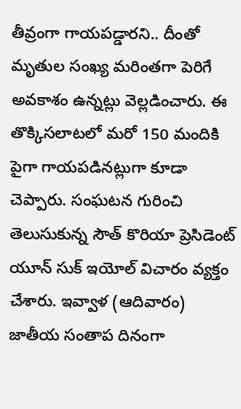తీవ్రంగా గాయపడ్డారని.. దీంతో మృతుల సంఖ్య మరింతగా పెరిగే అవకాశం ఉన్నట్లు వెల్లడించారు. ఈ తొక్కిసలాటలో మరో 150 మందికి పైగా గాయపడినట్లుగా కూడా చెప్పారు. సంఘటన గురించి తెలుసుకున్న సౌత్ కొరియా ప్రెసిడెంట్ యూన్ సుక్ ఇయోల్ విచారం వ్యక్తం చేశారు. ఇవ్వాళ (ఆదివారం) జాతీయ సంతాప దినంగా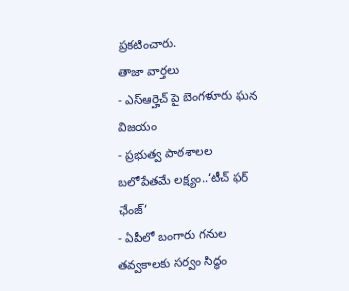ప్రకటించారు.
తాజా వార్తలు
- ఎస్ఆర్హెచ్ పై బెంగళూరు ఘన విజయం
- ప్రభుత్వ పాఠశాలల బలోపేతమే లక్ష్యం..‘టీచ్ ఫర్ ఛేంజ్’
- ఏపీలో బంగారు గనుల తవ్వకాలకు సర్వం సిద్ధం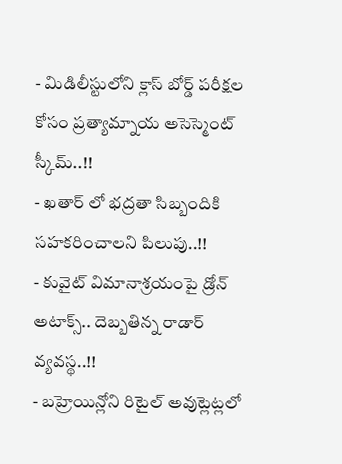- మిడిలీస్టులోని క్లాస్ బోర్డ్ పరీక్షల కోసం ప్రత్యామ్నాయ అసెస్మెంట్ స్కీమ్..!!
- ఖతార్ లో భద్రతా సిబ్బందికి సహకరించాలని పిలుపు..!!
- కువైట్ విమానాశ్రయంపై డ్రోన్ అటాక్స్.. దెబ్బతిన్న రాడార్ వ్యవస్థ..!!
- బహ్రెయిన్లోని రిటైల్ అవుట్లెట్లలో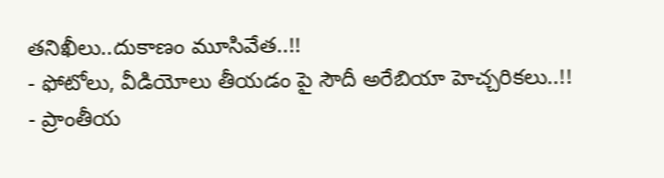తనిఖీలు..దుకాణం మూసివేత..!!
- ఫోటోలు, వీడియోలు తీయడం పై సౌదీ అరేబియా హెచ్చరికలు..!!
- ప్రాంతీయ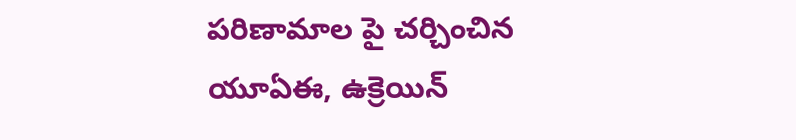పరిణామాల పై చర్చించిన యూఏఈ, ఉక్రెయిన్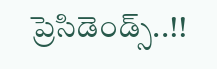ప్రెసిడెండ్స్..!!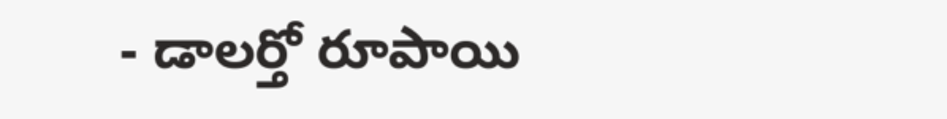- డాలర్తో రూపాయి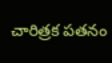చారిత్రక పతనం